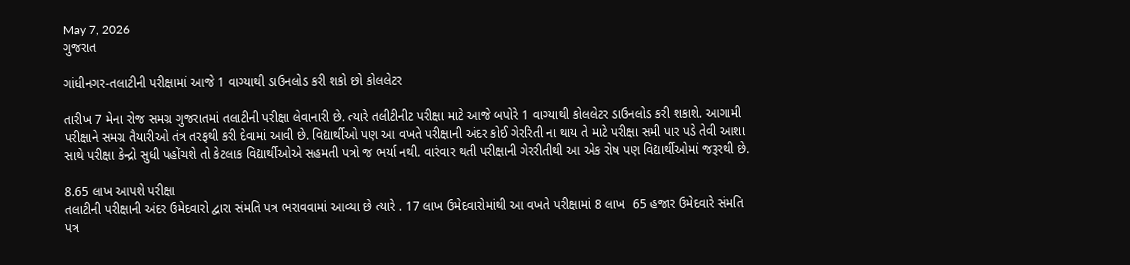May 7, 2026
ગુજરાત

ગાંધીનગર-તલાટીની પરીક્ષામાં આજે 1 વાગ્યાથી ડાઉનલોડ કરી શકો છો કોલલેટર

તારીખ 7 મેના રોજ સમગ્ર ગુજરાતમાં તલાટીની પરીક્ષા લેવાનારી છે. ત્યારે તલીટીનીટ પરીક્ષા માટે આજે બપોરે 1 વાગ્યાથી કોલલેટર ડાઉનલોડ કરી શકાશે. આગામી પરીક્ષાને સમગ્ર તૈયારીઓ તંત્ર તરફથી કરી દેવામાં આવી છે. વિદ્યાર્થીઓ પણ આ વખતે પરીક્ષાની અંદર કોઈ ગેરરિતી ના થાય તે માટે પરીક્ષા સમી પાર પડે તેવી આશા સાથે પરીક્ષા કેન્દ્રો સુધી પહોંચશે તો કેટલાક વિદ્યાર્થીઓએ સહમતી પત્રો જ ભર્યા નથી. વારંવાર થતી પરીક્ષાની ગેરરીતીથી આ એક રોષ પણ વિદ્યાર્થીઓમાં જરૂરથી છે.

8.65 લાખ આપશે પરીક્ષા
તલાટીની પરીક્ષાની અંદર ઉમેદવારો દ્વારા સંમતિ પત્ર ભરાવવામાં આવ્યા છે ત્યારે . 17 લાખ ઉમેદવારોમાંથી આ વખતે પરીક્ષામાં 8 લાખ  65 હજાર ઉમેદવારે સંમતિ પત્ર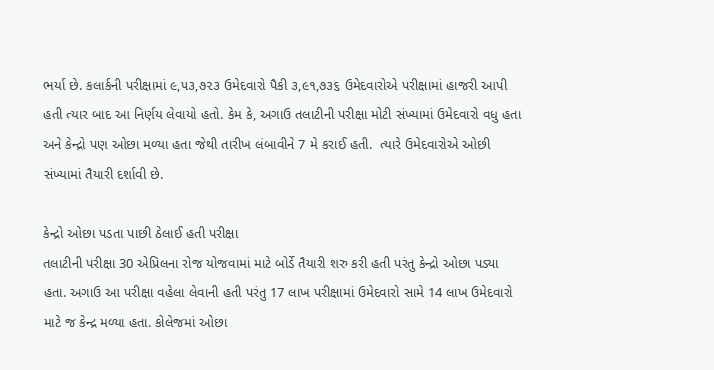ભર્યા છે. કલાર્કની પરીક્ષામાં ૯,૫૩,૭૨૩ ઉમેદવારો પૈકી ૩,૯૧,૭૩૬ ઉમેદવારોએ પરીક્ષામાં હાજરી આપી હતી ત્યાર બાદ આ નિર્ણય લેવાયો હતો. કેમ કે, અગાઉ તલાટીની પરીક્ષા મોટી સંખ્યામાં ઉમેદવારો વધુ હતા અને કેન્દ્રો પણ ઓછા મળ્યા હતા જેથી તારીખ લંબાવીને 7 મે કરાઈ હતી.  ત્યારે ઉમેદવારોએ ઓછી સંખ્યામાં તૈયારી દર્શાવી છે.

કેન્દ્રો ઓછા પડતા પાછી ઠેલાઈ હતી પરીક્ષા
તલાટીની પરીક્ષા 30 એપ્રિલના રોજ યોજવામાં માટે બોર્ડે તૈયારી શરુ કરી હતી પરંતુ કેન્દ્રો ઓછા પડ્યા હતા. અગાઉ આ પરીક્ષા વહેલા લેવાની હતી પરંતુ 17 લાખ પરીક્ષામાં ઉમેદવારો સામે 14 લાખ ઉમેદવારો માટે જ કેન્દ્ર મળ્યા હતા. કોલેજમાં ઓછા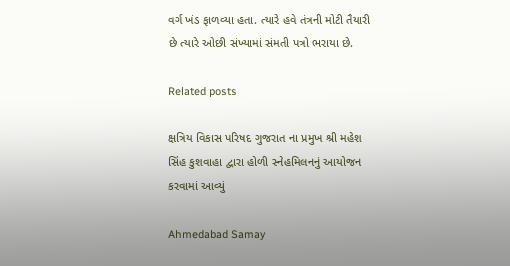વર્ગ ખંડ ફાળવ્યા હતા. ત્યારે હવે તંત્રની મોટી તૈયારી છે ત્યારે ઓછી સંખ્યામાં સંમતી પત્રો ભરાયા છે.

Related posts

ક્ષત્રિય વિકાસ પરિષદ ગુજરાત ના પ્રમુખ શ્રી મહેશ સિંહ કુશવાહા દ્વારા હોળી સ્નેહમિલનનું આયોજન કરવામાં આવ્યું

Ahmedabad Samay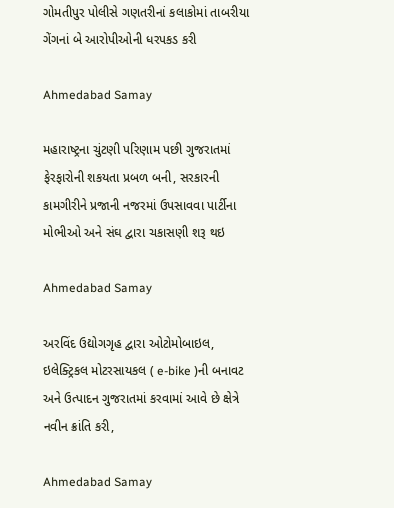ગોમતીપુર પોલીસે ગણતરીનાં કલાકોમાં તાબરીયા ગેંગનાં બે આરોપીઓની ધરપકડ કરી

Ahmedabad Samay

મહારાષ્‍ટ્રના ચુંટણી પરિણામ પછી ગુજરાતમાં ફેરફારોની શકયતા પ્રબળ બની, સરકારની કામગીરીને પ્રજાની નજરમાં ઉપસાવવા પાર્ટીના મોભીઓ અને સંઘ દ્વારા ચકાસણી શરૂ થઇ

Ahmedabad Samay

અરવિંદ ઉદ્યોગગૃહ દ્વારા ઓટોમોબાઇલ, ઇલેક્ટ્રિકલ મોટરસાયકલ ( e-bike )ની બનાવટ અને ઉત્પાદન ગુજરાતમાં કરવામાં આવે છે ક્ષેત્રે નવીન ક્રાંતિ કરી,

Ahmedabad Samay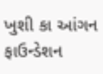ખુશી કા આંગન ફાઉન્ડેશન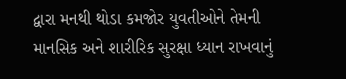દ્વારા મનથી થોડા કમજોર યુવતીઓને તેમની માનસિક અને શારીરિક સુરક્ષા ધ્યાન રાખવાનું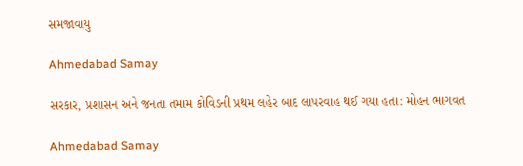સમજાવાયુ

Ahmedabad Samay

સરકાર, પ્રશાસન અને જનતા તમામ કોવિડની પ્રથમ લહેર બાદ લાપરવાહ થઈ ગયા હતા: મોહન ભાગવત

Ahmedabad Samay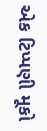એક ટિપ્પણી મૂકો